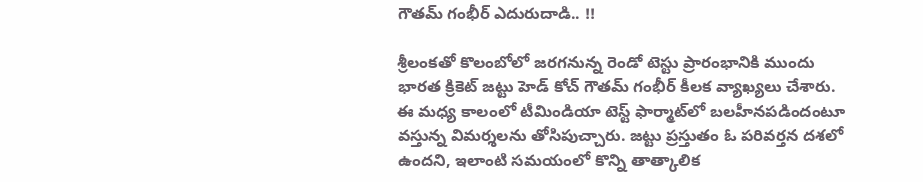గౌతమ్ గంభీర్ ఎదురుదాడి.. !!

శ్రీలంకతో కొలంబోలో జరగనున్న రెండో టెస్టు ప్రారంభానికి ముందు భారత క్రికెట్ జట్టు హెడ్ కోచ్ గౌతమ్ గంభీర్ కీలక వ్యాఖ్యలు చేశారు. ఈ మధ్య కాలంలో టీమిండియా టెస్ట్ ఫార్మాట్‌లో బలహీనపడిందంటూ వస్తున్న విమర్శలను తోసిపుచ్చారు. జట్టు ప్రస్తుతం ఓ పరివర్తన దశలో ఉందని, ఇలాంటి సమయంలో కొన్ని తాత్కాలిక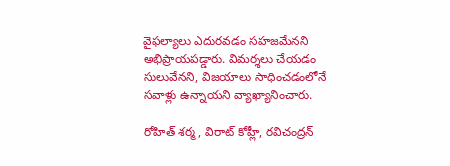వైఫల్యాలు ఎదురవడం సహజమేనని అభిప్రాయపడ్డారు. విమర్శలు చేయడం సులువేనని, విజయాలు సాధించడంలోనే సవాళ్లు ఉన్నాయని వ్యాఖ్యానించారు.

రోహిత్ శర్మ, విరాట్ కోహ్లీ, రవిచంద్రన్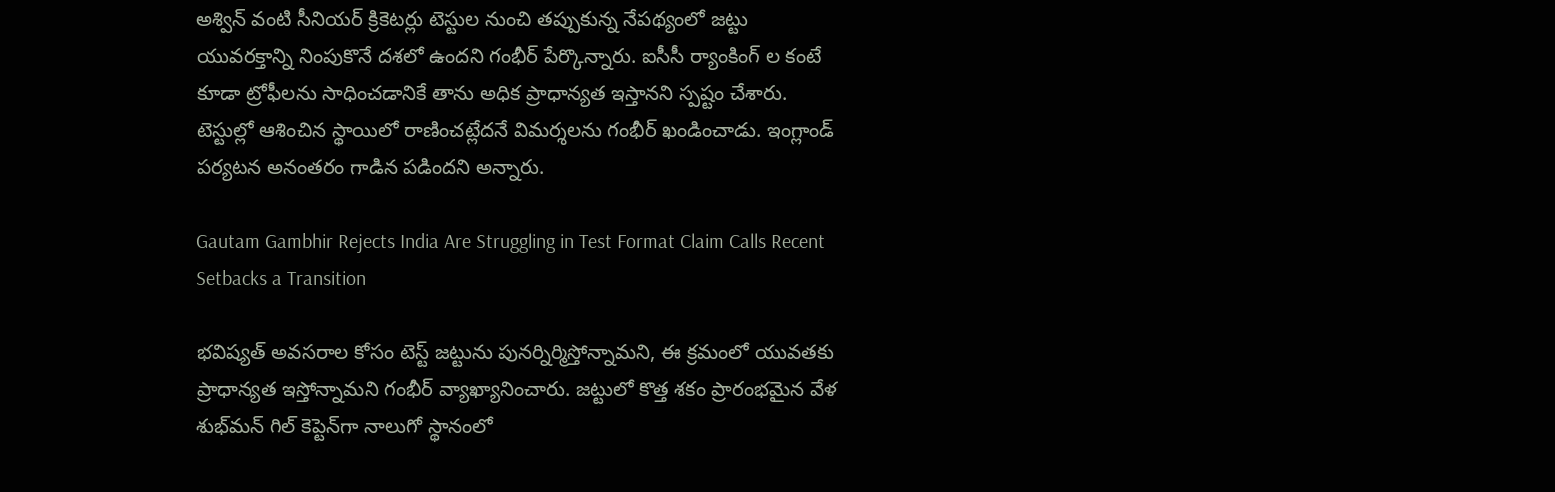అశ్విన్ వంటి సీనియర్ క్రికెటర్లు టెస్టుల నుంచి తప్పుకున్న నేపథ్యంలో జట్టు యువరక్తాన్ని నింపుకొనే దశలో ఉందని గంభీర్ పేర్కొన్నారు. ఐసీసీ ర్యాంకింగ్ ల కంటే కూడా ట్రోఫీలను సాధించడానికే తాను అధిక ప్రాధాన్యత ఇస్తానని స్పష్టం చేశారు. టెస్టుల్లో ఆశించిన స్థాయిలో రాణించట్లేదనే విమర్శలను గంభీర్ ఖండించాడు. ఇంగ్లాండ్ పర్యటన అనంతరం గాడిన పడిందని అన్నారు.

Gautam Gambhir Rejects India Are Struggling in Test Format Claim Calls Recent Setbacks a Transition

భవిష్యత్ అవసరాల కోసం టెస్ట్ జట్టును పునర్నిర్మిస్తోన్నామని, ఈ క్రమంలో యువతకు ప్రాధాన్యత ఇస్తోన్నామని గంభీర్ వ్యాఖ్యానించారు. జట్టులో కొత్త శకం ప్రారంభమైన వేళ శుభ్‌మన్ గిల్ కెప్టెన్‌గా నాలుగో స్థానంలో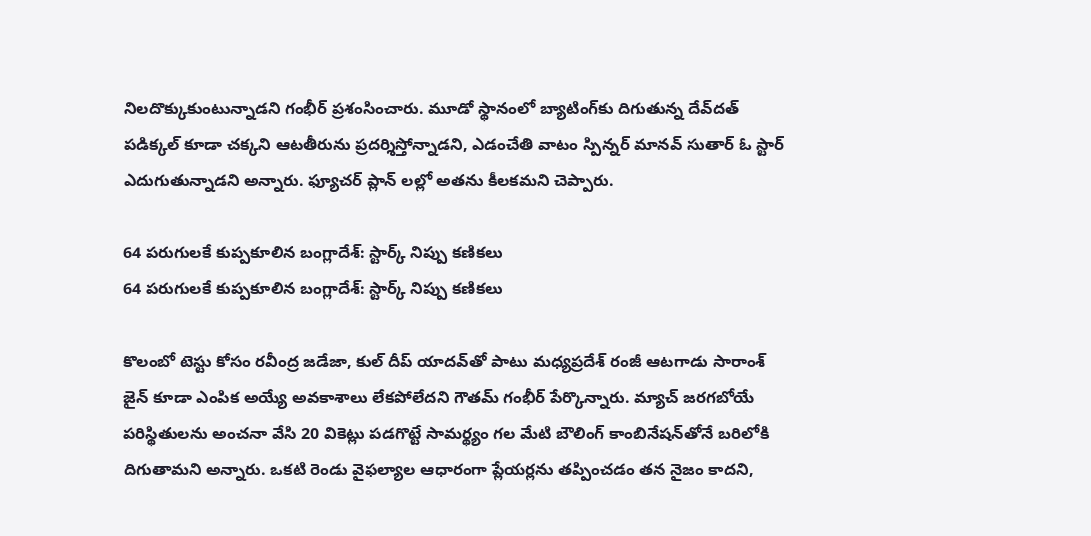నిలదొక్కుకుంటున్నాడని గంభీర్ ప్రశంసించారు. మూడో స్థానంలో బ్యాటింగ్‌కు దిగుతున్న దేవ్‌దత్ పడిక్కల్ కూడా చక్కని ఆటతీరును ప్రదర్శిస్తోన్నాడని, ఎడంచేతి వాటం స్పిన్నర్ మానవ్ సుతార్ ఓ స్టార్ ఎదుగుతున్నాడని అన్నారు. ఫ్యూచర్ ప్లాన్ లల్లో అతను కీలకమని చెప్పారు.

64 పరుగులకే కుప్పకూలిన బంగ్లాదేశ్: స్టార్క్ నిప్పు కణికలు
64 పరుగులకే కుప్పకూలిన బంగ్లాదేశ్: స్టార్క్ నిప్పు కణికలు

కొలంబో టెస్టు కోసం రవీంద్ర జడేజా, కుల్ దీప్ యాదవ్‌తో పాటు మధ్యప్రదేశ్‌ రంజీ ఆటగాడు సారాంశ్ జైన్ కూడా ఎంపిక అయ్యే అవకాశాలు లేకపోలేదని గౌతమ్ గంభీర్ పేర్కొన్నారు. మ్యాచ్ జరగబోయే పరిస్థితులను అంచనా వేసి 20 వికెట్లు పడగొట్టే సామర్థ్యం గల మేటి బౌలింగ్ కాంబినేషన్‌తోనే బరిలోకి దిగుతామని అన్నారు. ఒకటి రెండు వైఫల్యాల ఆధారంగా ప్లేయర్లను తప్పించడం తన నైజం కాదని,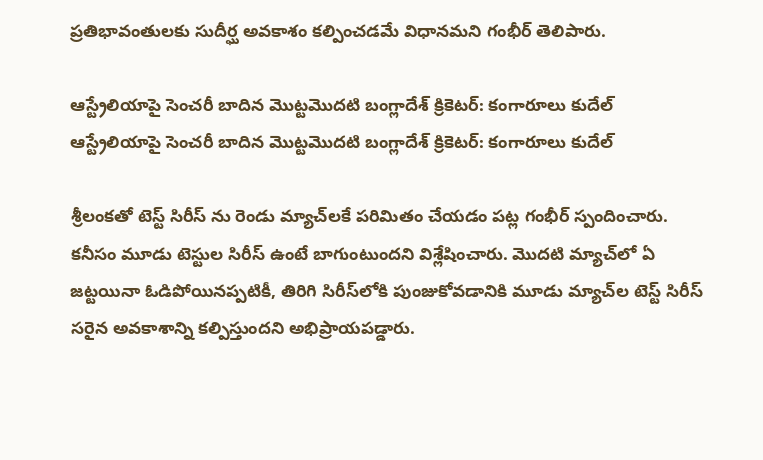ప్రతిభావంతులకు సుదీర్ఘ అవకాశం కల్పించడమే విధానమని గంభీర్ తెలిపారు.

ఆస్ట్రేలియాపై సెంచరీ బాదిన మొట్టమొదటి బంగ్లాదేశ్ క్రికెటర్: కంగారూలు కుదేల్
ఆస్ట్రేలియాపై సెంచరీ బాదిన మొట్టమొదటి బంగ్లాదేశ్ క్రికెటర్: కంగారూలు కుదేల్

శ్రీలంకతో టెస్ట్ సిరీస్ ను రెండు మ్యాచ్‌లకే పరిమితం చేయడం పట్ల గంభీర్ స్పందించారు. కనీసం మూడు టెస్టుల సిరీస్‌ ఉంటే బాగుంటుందని విశ్లేషించారు. మొదటి మ్యాచ్‌లో ఏ జట్టయినా ఓడిపోయినప్పటికీ, తిరిగి సిరీస్‌లోకి పుంజుకోవడానికి మూడు మ్యాచ్‌ల టెస్ట్ సిరీస్ సరైన అవకాశాన్ని కల్పిస్తుందని అభిప్రాయపడ్డారు.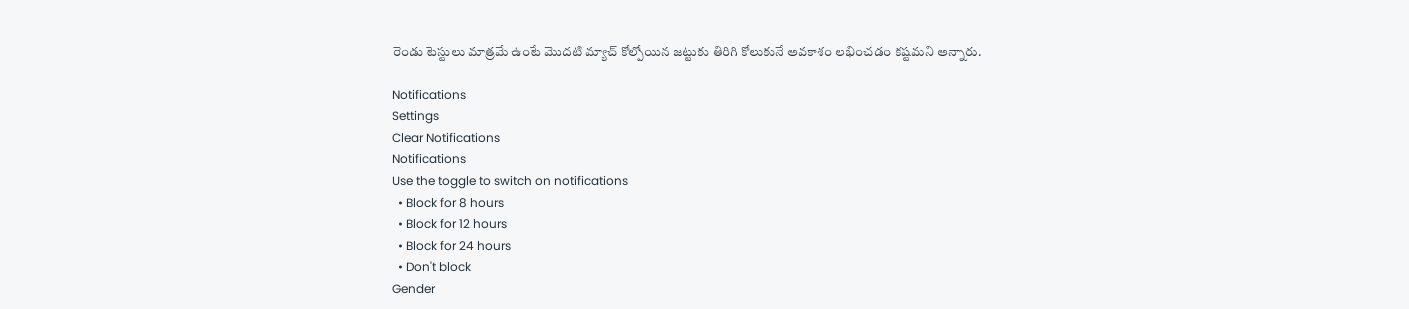రెండు టెస్టులు మాత్రమే ఉంటే మొదటి మ్యాచ్ కోల్పోయిన జట్టుకు తిరిగి కోలుకునే అవకాశం లభించడం కష్టమని అన్నారు.

Notifications
Settings
Clear Notifications
Notifications
Use the toggle to switch on notifications
  • Block for 8 hours
  • Block for 12 hours
  • Block for 24 hours
  • Don't block
Gender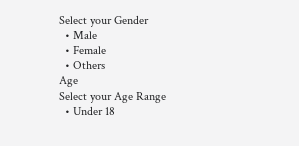Select your Gender
  • Male
  • Female
  • Others
Age
Select your Age Range
  • Under 18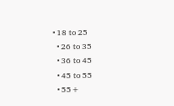• 18 to 25
  • 26 to 35
  • 36 to 45
  • 45 to 55
  • 55+